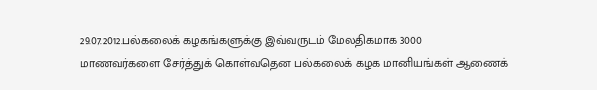29.07.2012.பல்கலைக் கழகங்களுக்கு இவ்வருடம் மேலதிகமாக 3000
மாணவர்களை சேர்த்துக் கொள்வதென பல்கலைக் கழக மானியங்கள் ஆணைக்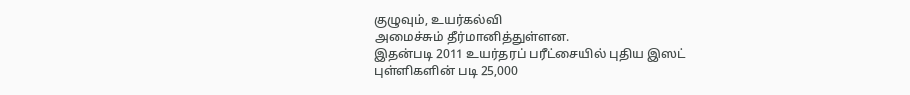குழுவும், உயர்கல்வி
அமைச்சும் தீர்மானித்துள்ளன.
இதன்படி 2011 உயர்தரப் பரீட்சையில் புதிய இஸட்
புள்ளிகளின் படி 25,000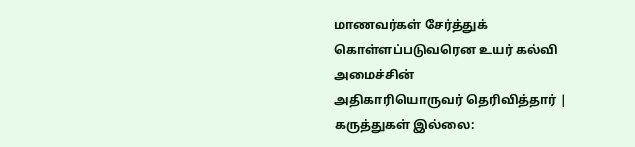மாணவர்கள் சேர்த்துக் கொள்ளப்படுவரென உயர் கல்வி அமைச்சின்
அதிகாரியொருவர் தெரிவித்தார் |
கருத்துகள் இல்லை: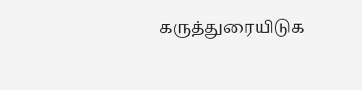கருத்துரையிடுக